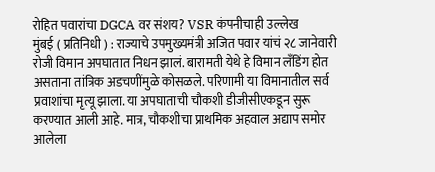रोहित पवारांचा DGCA वर संशय? VSR कंपनीचाही उल्लेख
मुंबई ( प्रतिनिधी ) : राज्याचे उपमुख्यमंत्री अजित पवार यांचं २८ जानेवारी रोजी विमान अपघातात निधन झालं. बारामती येथे हे विमान लँडिंग होत असताना तांत्रिक अडचणींमुळे कोसळले. परिणामी या विमानातील सर्व प्रवाशांचा मृत्यू झाला. या अपघाताची चौकशी डीजीसीएकडून सुरू करण्यात आली आहे. मात्र, चौकशीचा प्राथमिक अहवाल अद्याप समोर आलेला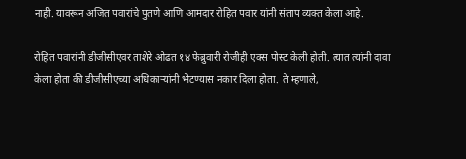नाही. यावरून अजित पवारांचे पुतणे आणि आमदार रोहित पवार यांनी संताप व्यक्त केला आहे.

रोहित पवारांनी डीजीसीएवर ताशेरे ओढत १४ फेब्रुवारी रोजीही एक्स पोस्ट केली होती. त्यात त्यांनी दावा केला होता की डीजीसीएच्या अधिकाऱ्यांनी भेटण्यास नकार दिला होता. ते म्हणाले,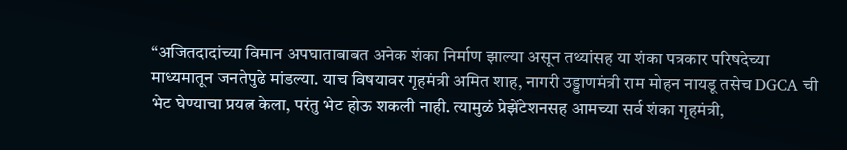“अजितदादांच्या विमान अपघाताबाबत अनेक शंका निर्माण झाल्या असून तथ्यांसह या शंका पत्रकार परिषदेच्या माध्यमातून जनतेपुढे मांडल्या. याच विषयावर गृहमंत्री अमित शाह, नागरी उड्डाणमंत्री राम मोहन नायडू तसेच DGCA ची भेट घेण्याचा प्रयत्न केला, परंतु भेट होऊ शकली नाही. त्यामुळं प्रेझेंटेशनसह आमच्या सर्व शंका गृहमंत्री,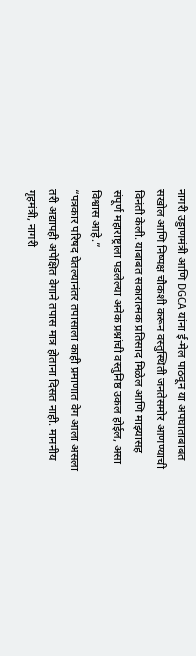नागरी उड्डाणमंत्री आणि DGCA यांना ई-मेल पाठवून या अपघाताबाबत सखोल आणि निष्पक्ष चौकशी करून वस्तुस्थिती जनतेसमोर आणण्याची विनंती केली. याबाबत सकारात्मक प्रतिसाद मिळेल आणि माझ्यासह संपूर्ण महाराष्ट्राला पडलेल्या अनेक प्रश्नांची वस्तुनिष्ठ उकल होईल, असा विश्वास आहे.”
“पत्रकार परिषद घेतल्यानंतर तपासाला काही प्रमाणात वेग आला असला तरी अद्यापही अपेक्षित वेगाने तपास मात्र होताना दिसत नाही. माननीय गृहमंत्री, नागरी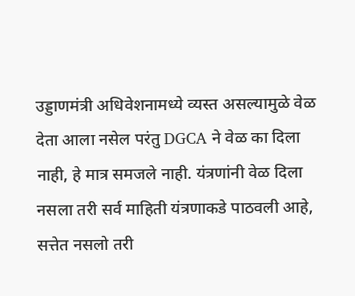उड्डाणमंत्री अधिवेशनामध्ये व्यस्त असल्यामुळे वेळ देता आला नसेल परंतु DGCA ने वेळ का दिला नाही, हे मात्र समजले नाही. यंत्रणांनी वेळ दिला नसला तरी सर्व माहिती यंत्रणाकडे पाठवली आहे, सत्तेत नसलो तरी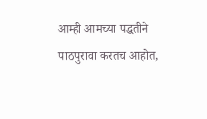आम्ही आमच्या पद्धतीने पाठपुरावा करतच आहोत,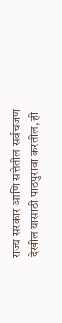राज्य सरकार आणि सत्तेतील सर्वचजण देखील यासाठी पाठपुरावा करतील, ही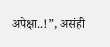अपेक्षा..!”, असंही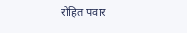रोहित पवार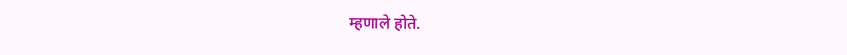म्हणाले होते.